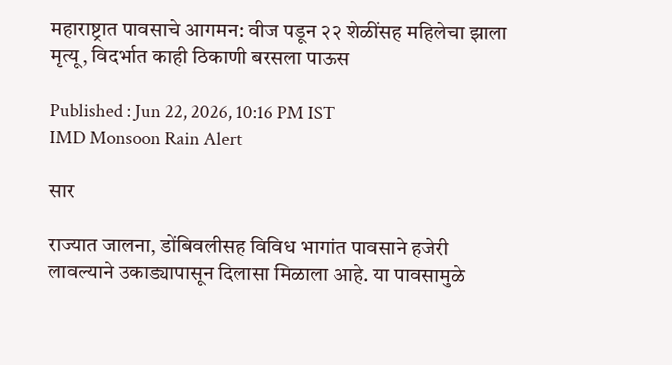महाराष्ट्रात पावसाचे आगमन: वीज पडून २२ शेळींसह महिलेचा झाला मृत्यू, विदर्भात काही ठिकाणी बरसला पाऊस

Published : Jun 22, 2026, 10:16 PM IST
IMD Monsoon Rain Alert

सार

राज्यात जालना, डोंबिवलीसह विविध भागांत पावसाने हजेरी लावल्याने उकाड्यापासून दिलासा मिळाला आहे. या पावसामुळे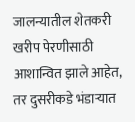जालन्यातील शेतकरी खरीप पेरणीसाठी आशान्वित झाले आहेत, तर दुसरीकडे भंडाऱ्यात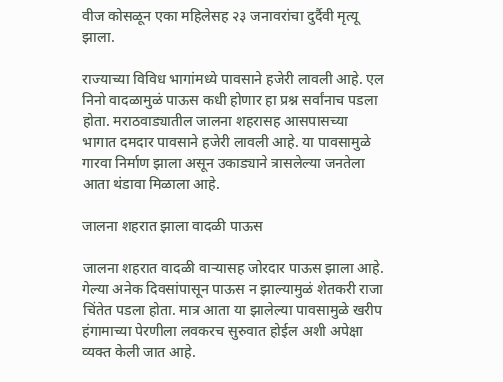वीज कोसळून एका महिलेसह २३ जनावरांचा दुर्दैवी मृत्यू झाला.

राज्याच्या विविध भागांमध्ये पावसाने हजेरी लावली आहे. एल निनो वादळामुळं पाऊस कधी होणार हा प्रश्न सर्वांनाच पडला होता. मराठवाड्यातील जालना शहरासह आसपासच्या भागात दमदार पावसाने हजेरी लावली आहे. या पावसामुळे गारवा निर्माण झाला असून उकाड्याने त्रासलेल्या जनतेला आता थंडावा मिळाला आहे.

जालना शहरात झाला वादळी पाऊस

जालना शहरात वादळी वाऱ्यासह जोरदार पाऊस झाला आहे. गेल्या अनेक दिवसांपासून पाऊस न झाल्यामुळं शेतकरी राजा चिंतेत पडला होता. मात्र आता या झालेल्या पावसामुळे खरीप हंगामाच्या पेरणीला लवकरच सुरुवात होईल अशी अपेक्षा व्यक्त केली जात आहे.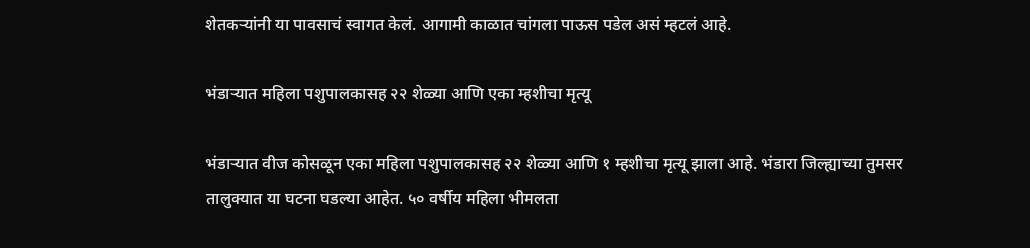शेतकऱ्यांनी या पावसाचं स्वागत केलं. आगामी काळात चांगला पाऊस पडेल असं म्हटलं आहे.

भंडाऱ्यात महिला पशुपालकासह २२ शेळ्या आणि एका म्हशीचा मृत्यू

भंडाऱ्यात वीज कोसळून एका महिला पशुपालकासह २२ शेळ्या आणि १ म्हशीचा मृत्यू झाला आहे. भंडारा जिल्ह्याच्या तुमसर तालुक्यात या घटना घडल्या आहेत. ५० वर्षीय महिला भीमलता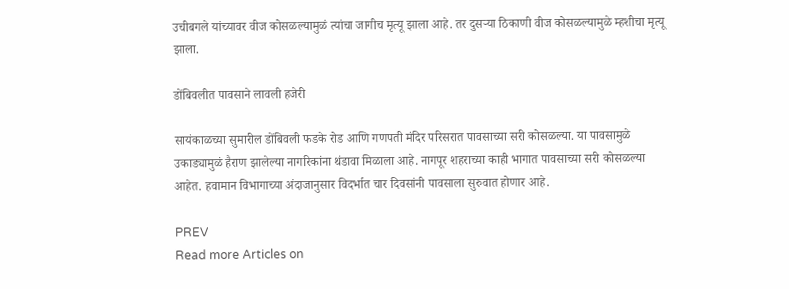उचीबगले यांच्यावर वीज कोसळल्यामुळं त्यांचा जागीच मृत्यू झाला आहे. तर दुसऱ्या ठिकाणी वीज कोसळल्यामुळे म्हशीचा मृत्यू झाला.

डोंबिवलीत पावसाने लावली हजेरी

सायंकाळच्या सुमारील डोंबिवली फडके रोड आणि गणपती मंदिर परिसरात पावसाच्या सरी कोसळल्या. या पावसामुळे उकाड्यामुळं हैराण झालेल्या नागरिकांना थंडावा मिळाला आहे. नागपूर शहराच्या काही भागात पावसाच्या सरी कोसळल्या आहेत. हवामान विभागाच्या अंदाजानुसार विदर्भात चार दिवसांनी पावसाला सुरुवात होणार आहे.

PREV
Read more Articles on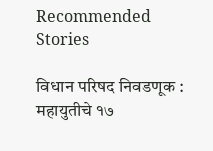Recommended Stories

विधान परिषद निवडणूक : महायुतीचे १७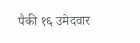पैकी १६ उमेदवार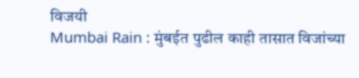विजयी
Mumbai Rain : मुंबईत पुढील काही तासात विजांच्या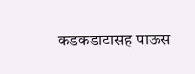कडकडाटासह पाऊस